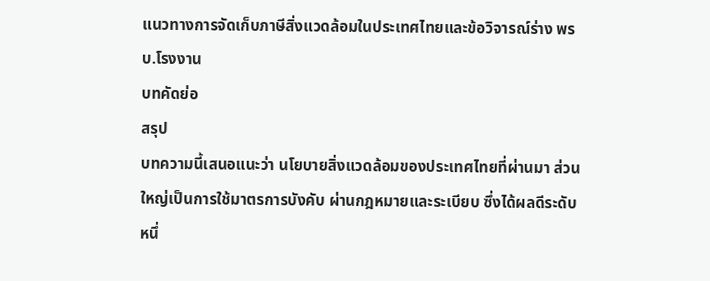แนวทางการจัดเก็บภาษีสิ่งแวดล้อมในประเทศไทยและข้อวิจารณ์ร่าง พรบ.โรงงาน
บทคัดย่อ
สรุป
บทความนี้เสนอแนะว่า นโยบายสิ่งแวดล้อมของประเทศไทยที่ผ่านมา ส่วนใหญ่เป็นการใช้มาตรการบังคับ ผ่านกฎหมายและระเบียบ ซึ่งได้ผลดีระดับหนึ่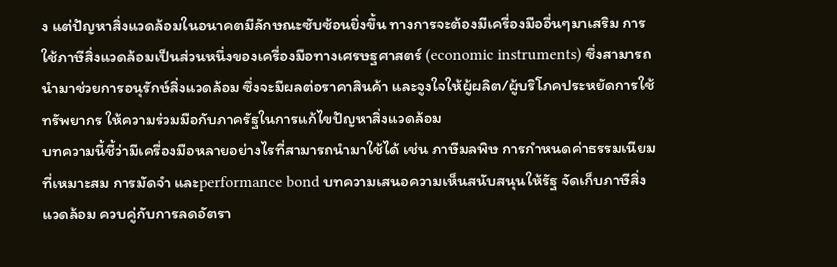ง แต่ปัญหาสิ่งแวดล้อมในอนาคตมีลักษณะซับซ้อนยิ่งขึ้น ทางการจะต้องมีเครื่องมืออื่นๆมาเสริม การใช้ภาษีสิ่งแวดล้อมเป็นส่วนหนึ่งของเครื่องมือทางเศรษฐศาสตร์ (economic instruments) ซึ่งสามารถนำมาช่วยการอนุรักษ์สิ่งแวดล้อม ซึ่งจะมีผลต่อราคาสินค้า และจูงใจให้ผู้ผลิต/ผู้บริโภคประหยัดการใช้ทรัพยากร ให้ความร่วมมือกับภาครัฐในการแก้ไขปัญหาสิ่งแวดล้อม
บทความนี้ชี้ว่ามีเครื่องมือหลายอย่างไรที่สามารถนำมาใช้ได้ เช่น ภาษีมลพิษ การกำหนดค่าธรรมเนียมที่เหมาะสม การมัดจำ และperformance bond บทความเสนอความเห็นสนับสนุนให้รัฐ จัดเก็บภาษีสิ่งแวดล้อม ควบคู่กับการลดอัตรา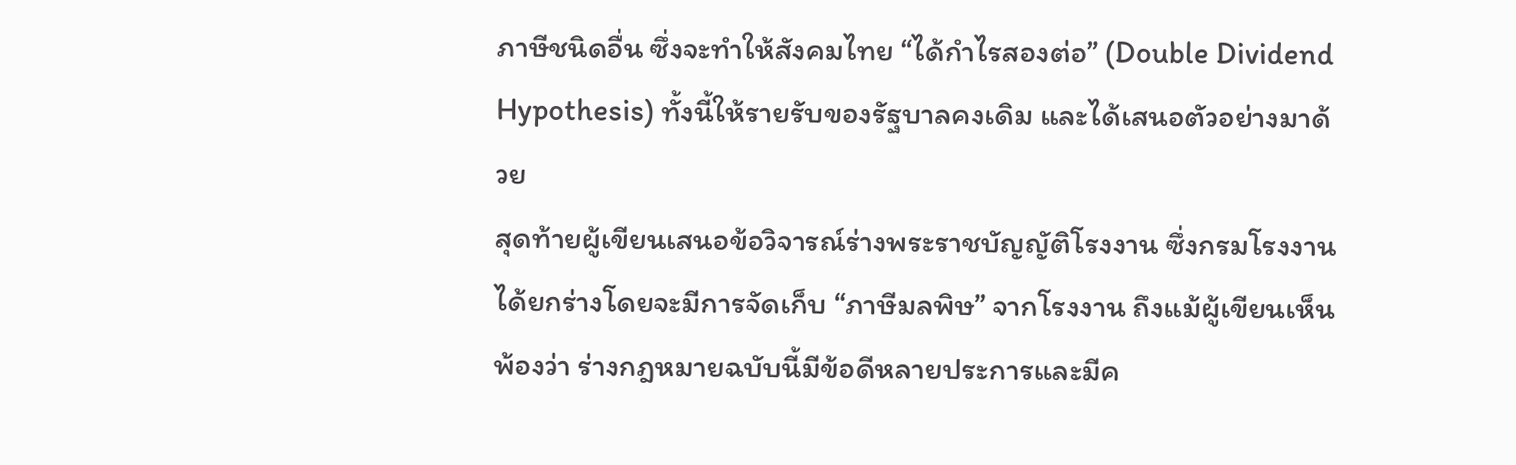ภาษีชนิดอื่น ซึ่งจะทำให้สังคมไทย “ได้กำไรสองต่อ” (Double Dividend Hypothesis) ทั้งนี้ให้รายรับของรัฐบาลคงเดิม และได้เสนอตัวอย่างมาด้วย
สุดท้ายผู้เขียนเสนอข้อวิจารณ์ร่างพระราชบัญญัติโรงงาน ซึ่งกรมโรงงานได้ยกร่างโดยจะมีการจัดเก็บ “ภาษีมลพิษ” จากโรงงาน ถึงแม้ผู้เขียนเห็นพ้องว่า ร่างกฎหมายฉบับนี้มีข้อดีหลายประการและมีค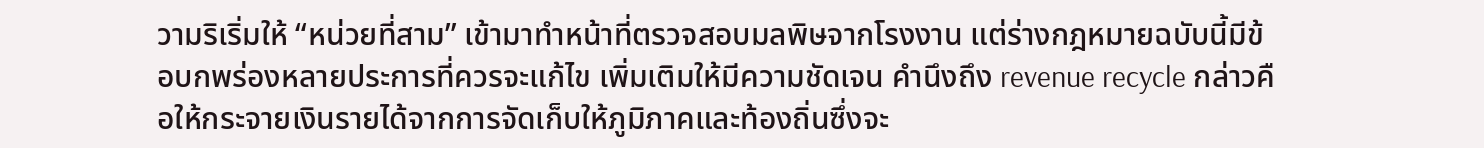วามริเริ่มให้ “หน่วยที่สาม” เข้ามาทำหน้าที่ตรวจสอบมลพิษจากโรงงาน แต่ร่างกฎหมายฉบับนี้มีข้อบกพร่องหลายประการที่ควรจะแก้ไข เพิ่มเติมให้มีความชัดเจน คำนึงถึง revenue recycle กล่าวคือให้กระจายเงินรายได้จากการจัดเก็บให้ภูมิภาคและท้องถิ่นซึ่งจะ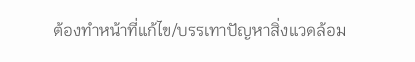ต้องทำหน้าที่แก้ไข/บรรเทาปัญหาสิ่งแวดล้อม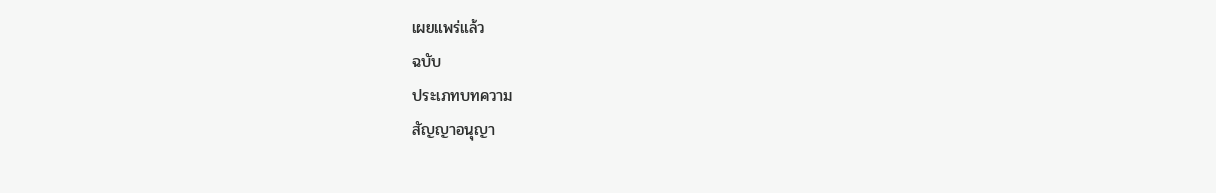เผยแพร่แล้ว
ฉบับ
ประเภทบทความ
สัญญาอนุญา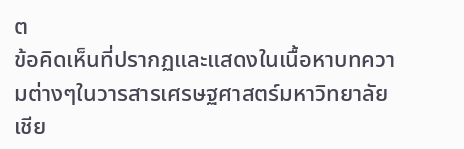ต
ข้อคิดเห็นที่ปรากฏและแสดงในเนื้อหาบทความต่างๆในวารสารเศรษฐศาสตร์มหาวิทยาลัยเชีย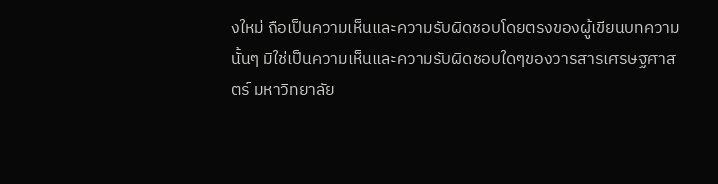งใหม่ ถือเป็นความเห็นและความรับผิดชอบโดยตรงของผู้เขียนบทความนั้นๆ มิใช่เป็นความเห็นและความรับผิดชอบใดๆของวารสารเศรษฐศาสตร์ มหาวิทยาลัย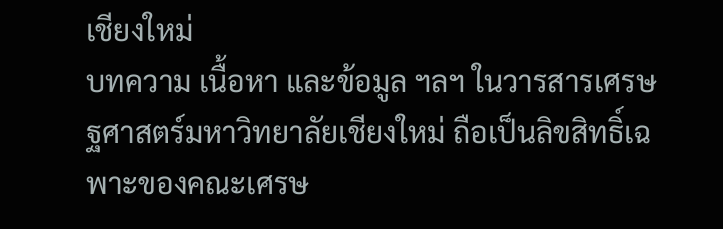เชียงใหม่
บทความ เนื้อหา และข้อมูล ฯลฯ ในวารสารเศรษฐศาสตร์มหาวิทยาลัยเชียงใหม่ ถือเป็นลิขสิทธิ์เฉพาะของคณะเศรษ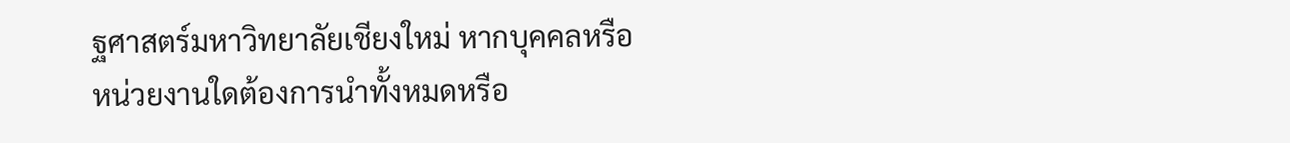ฐศาสตร์มหาวิทยาลัยเชียงใหม่ หากบุคคลหรือหน่วยงานใดต้องการนำทั้งหมดหรือ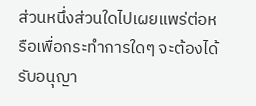ส่วนหนึ่งส่วนใดไปเผยแพร่ต่อหรือเพื่อกระทำการใดๆ จะต้องได้รับอนุญา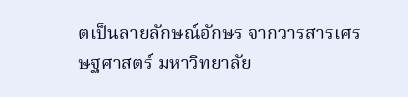ตเป็นลายลักษณ์อักษร จากวารสารเศรษฐศาสตร์ มหาวิทยาลัย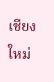เชียงใหม่